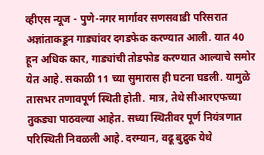व्हीएस न्यूज - पुणे-नगर मार्गावर सणसवाडी परिसरात अज्ञांताकडून गाड्यांवर दगडफेक करण्यात आली. यात 40 हून अधिक कार, गाड्यांची तोडफोड करण्यात आल्याचे समोर येत आहे. सकाळी 11 च्या सुमारास ही घटना घडली. यामुळे तासभर तणावपूर्ण स्थिती होती. मात्र, तेथे सीआरएफच्या तुकड्या पाठवल्या आहेत. सध्या स्थितीवर पूर्ण नियंत्रणात परिस्थिती निवळली आहे. दरम्यान, वढू बुद्रुक येथे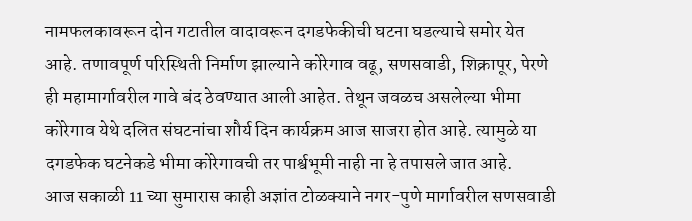नामफलकावरून दोन गटातील वादावरून दगडफेकीची घटना घडल्याचे समोर येत आहे. तणावपूर्ण परिस्थिती निर्माण झाल्याने कोरेगाव वढू, सणसवाडी, शिक्रापूर, पेरणे ही महामार्गावरील गावे बंद ठेवण्यात आली आहेत. तेथून जवळच असलेल्या भीमा कोरेगाव येथे दलित संघटनांचा शौर्य दिन कार्यक्रम आज साजरा होत आहे. त्यामुळे या दगडफेक घटनेकडे भीमा कोरेगावची तर पार्श्वभूमी नाही ना हे तपासले जात आहे.
आज सकाळी 11 च्या सुमारास काही अज्ञांत टोळक्याने नगर-पुणे मार्गावरील सणसवाडी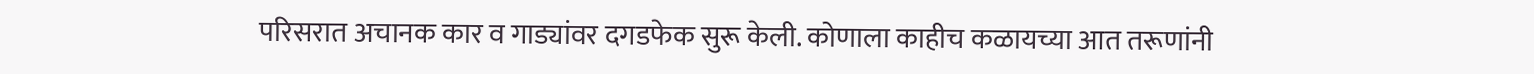परिसरात अचानक कार व गाड्यांवर दगडफेक सुरू केली. कोणाला काहीच कळायच्या आत तरूणांनी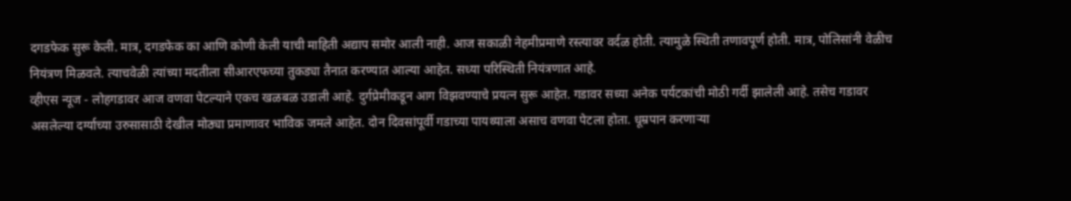दगडफेक सुरू केली. मात्र, दगडफेक का आणि कोणी केली याची माहिती अद्याप समोर आली नाही. आज सकाळी नेहमीप्रमाणे रस्त्यावर वर्दळ होती. त्यामुळे स्थिती तणावपूर्ण होती. मात्र, पोलिसांनी वेळीच नियंत्रण मिळवले. त्याचवेळी त्यांच्या मदतीला सीआरएफच्या तुकड्या तैनात करण्यात आल्या आहेत. सध्या परिस्थिती नियंत्रणात आहे.
व्हीएस न्यूज - लोहगडावर आज वणवा पेटल्याने एकच खळबळ उडाली आहे. दुर्गप्रेमीकडून आग विझवण्याचे प्रयत्न सुरू आहेत. गडावर सध्या अनेक पर्यटकांची मोठी गर्दी झालेली आहे. तसेच गडावर असलेल्या दर्ग्याच्या उरुसासाठी देखील मोठ्या प्रमाणावर भाविक जमले आहेत. दोन दिवसांपूर्वी गडाच्या पायथ्याला असाच वणवा पेटला होता. धूम्रपान करणाऱ्या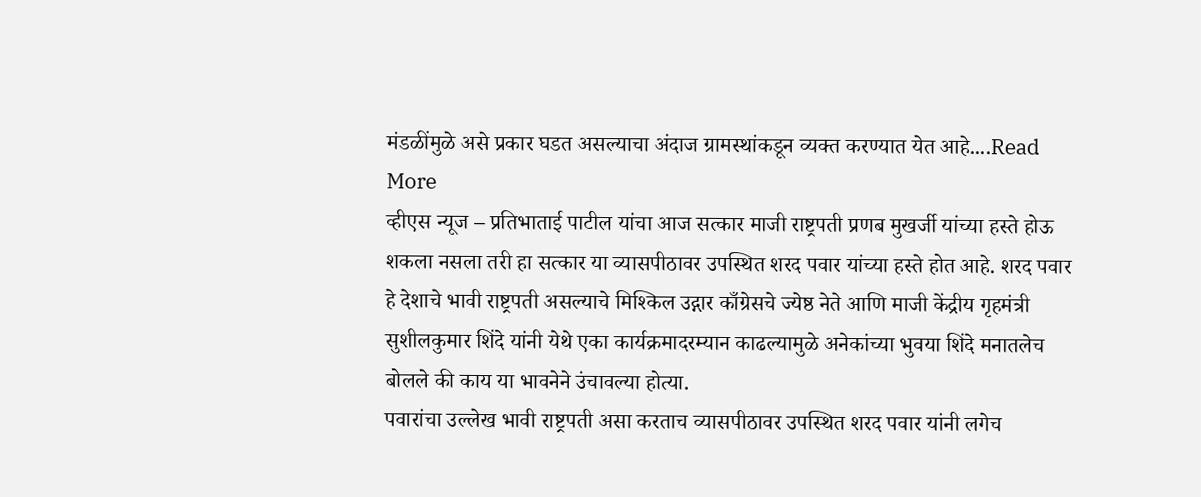मंडळींमुळे असे प्रकार घडत असल्याचा अंदाज ग्रामस्थांकडून व्यक्त करण्यात येत आहे....Read More
व्हीएस न्यूज – प्रतिभाताई पाटील यांचा आज सत्कार माजी राष्ट्रपती प्रणब मुखर्जी यांच्या हस्ते होऊ शकला नसला तरी हा सत्कार या व्यासपीठावर उपस्थित शरद पवार यांच्या हस्ते होत आहे. शरद पवार हे देशाचे भावी राष्ट्रपती असल्याचे मिश्किल उद्गार काँग्रेसचे ज्येष्ठ नेते आणि माजी केंद्रीय गृहमंत्री सुशीलकुमार शिंदे यांनी येथे एका कार्यक्रमादरम्यान काढल्यामुळे अनेकांच्या भुवया शिंदे मनातलेच बोलले की काय या भावनेने उंचावल्या होत्या.
पवारांचा उल्लेख भावी राष्ट्रपती असा करताच व्यासपीठावर उपस्थित शरद पवार यांनी लगेच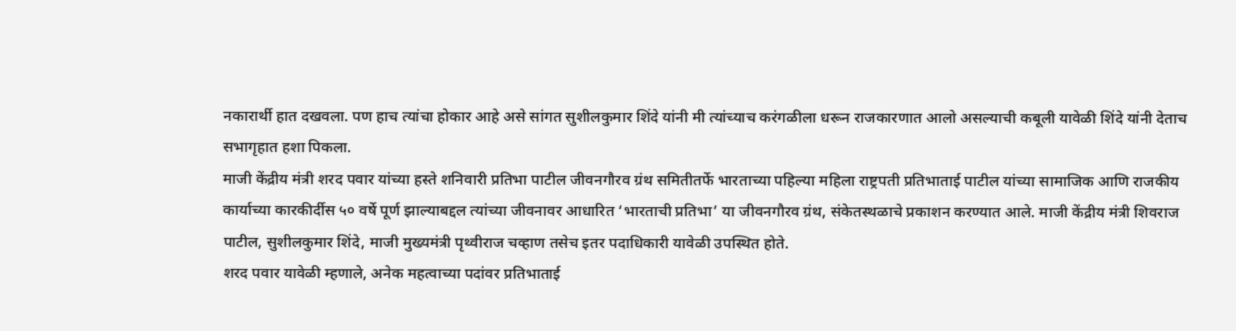नकारार्थी हात दखवला. पण हाच त्यांचा होकार आहे असे सांगत सुशीलकुमार शिंदे यांनी मी त्यांच्याच करंगळीला धरून राजकारणात आलो असल्याची कबूली यावेळी शिंदे यांनी देताच सभागृहात हशा पिकला.
माजी केंद्रीय मंत्री शरद पवार यांच्या हस्ते शनिवारी प्रतिभा पाटील जीवनगौरव ग्रंथ समितीतर्फे भारताच्या पहिल्या महिला राष्ट्रपती प्रतिभाताई पाटील यांच्या सामाजिक आणि राजकीय कार्याच्या कारकीर्दीस ५० वर्षे पूर्ण झाल्याबद्दल त्यांच्या जीवनावर आधारित ‘भारताची प्रतिभा’ या जीवनगौरव ग्रंथ, संकेतस्थळाचे प्रकाशन करण्यात आले. माजी केंद्रीय मंत्री शिवराज पाटील, सुशीलकुमार शिंदे, माजी मुख्यमंत्री पृथ्वीराज चव्हाण तसेच इतर पदाधिकारी यावेळी उपस्थित होते.
शरद पवार यावेळी म्हणाले, अनेक महत्वाच्या पदांवर प्रतिभाताई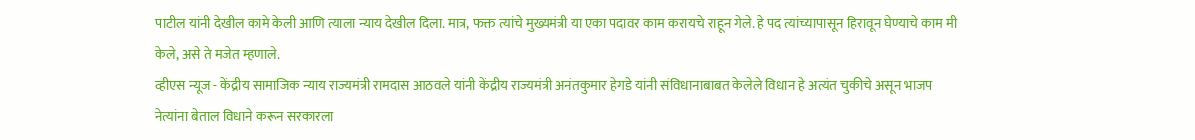पाटील यांनी देखील कामे केली आणि त्याला न्याय देखील दिला. मात्र, फक्त त्यांचे मुख्यमंत्री या एका पदावर काम करायचे राहून गेले. हे पद त्यांच्यापासून हिरावून घेण्याचे काम मी केले, असे ते मजेत म्हणाले.
व्हीएस न्यूज - केंद्रीय सामाजिक न्याय राज्यमंत्री रामदास आठवले यांनी केंद्रीय राज्यमंत्री अनंतकुमार हेगडे यांनी संविधानाबाबत केलेले विधान हे अत्यंत चुकीचे असून भाजप नेत्यांना बेताल विधाने करून सरकारला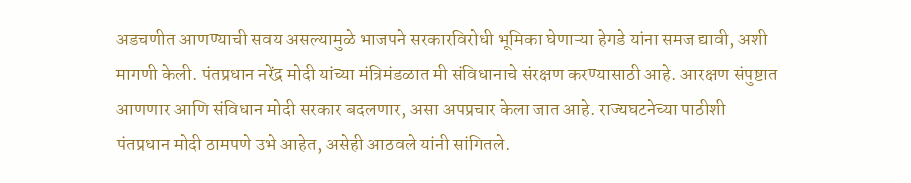अडचणीत आणण्याची सवय असल्यामुळे भाजपने सरकारविरोधी भूमिका घेणाऱ्या हेगडे यांना समज द्यावी, अशी मागणी केली. पंतप्रधान नरेंद्र मोदी यांच्या मंत्रिमंडळात मी संविधानाचे संरक्षण करण्यासाठी आहे. आरक्षण संपुष्टात आणणार आणि संविधान मोदी सरकार बदलणार, असा अपप्रचार केला जात आहे. राज्यघटनेच्या पाठीशी पंतप्रधान मोदी ठामपणे उभे आहेत, असेही आठवले यांनी सांगितले.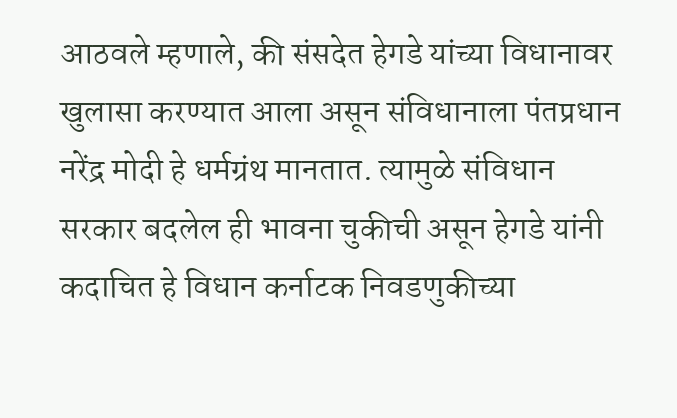आठवले म्हणाले, की संसदेत हेगडे यांच्या विधानावर खुलासा करण्यात आला असून संविधानाला पंतप्रधान नरेंद्र मोदी हे धर्मग्रंथ मानतात. त्यामुळे संविधान सरकार बदलेल ही भावना चुकीची असून हेगडे यांनी कदाचित हे विधान कर्नाटक निवडणुकीच्या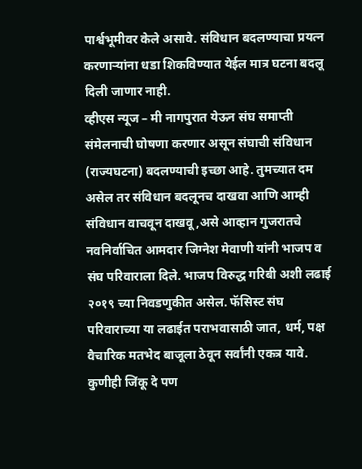पार्श्वभूमीवर केले असावे. संविधान बदलण्याचा प्रयत्न करणाऱ्यांना धडा शिकविण्यात येईल मात्र घटना बदलू दिली जाणार नाही.
व्हीएस न्यूज – मी नागपुरात येऊन संघ समाप्ती संमेलनाची घोषणा करणार असून संघाची संविधान (राज्यघटना) बदलण्याची इच्छा आहे. तुमच्यात दम असेल तर संविधान बदलूनच दाखवा आणि आम्ही संविधान वाचवून दाखवू,असे आव्हान गुजरातचे नवनिर्वाचित आमदार जिग्नेश मेवाणी यांनी भाजप व संघ परिवाराला दिले. भाजप विरुद्ध गरिबी अशी लढाई २०१९ च्या निवडणुकीत असेल. फॅसिस्ट संघ परिवाराच्या या लढाईत पराभवासाठी जात, धर्म, पक्ष वैचारिक मतभेद बाजूला ठेवून सर्वांनी एकत्र यावे. कुणीही जिंकू दे पण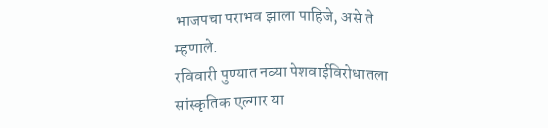भाजपचा पराभव झाला पाहिजे, असे ते म्हणाले.
रविवारी पुण्यात नव्या पेशवाईविरोधातला सांस्कृतिक एल्गार या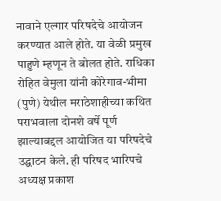नावाने एल्गार परिषदेचे आयोजन करण्यात आले होते. या वेळी प्रमुख पाहुणे म्हणून ते बोलत होते. राधिका रोहित वेमुला यांनी कोरेगाव-भीमा (पुणे) येथील मराठेशाहीच्या कथित पराभवाला दोनशे वर्षे पूर्ण झाल्याबद्दल आयोजित या परिषदेचे उद्घाटन केले. ही परिषद भारिपचे अध्यक्ष प्रकाश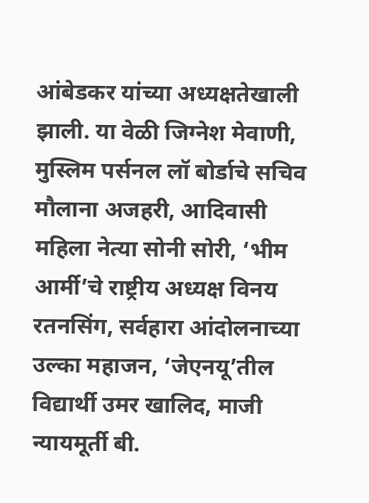आंबेडकर यांच्या अध्यक्षतेखाली झाली. या वेळी जिग्नेश मेवाणी, मुस्लिम पर्सनल लॉ बोर्डाचे सचिव मौलाना अजहरी, आदिवासी महिला नेत्या सोनी सोरी, ‘भीम आर्मी’चे राष्ट्रीय अध्यक्ष विनय रतनसिंग, सर्वहारा आंदोलनाच्या उल्का महाजन, ‘जेएनयू’तील विद्यार्थी उमर खालिद, माजी न्यायमूर्ती बी.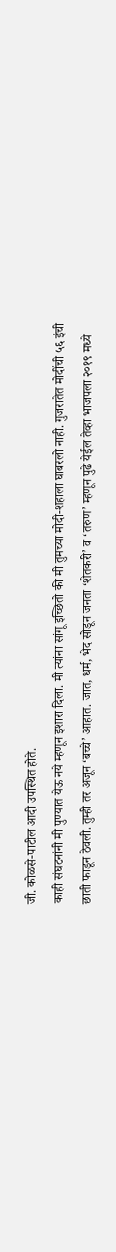जी. कोळसे-पाटील आदी उपस्थित होते.
काही संघटनांनी मी पुण्यात येऊ नये म्हणून इशारा दिला. मी त्यांना सांगू इच्छितो की मी तुमच्या मोदी-शहाला घाबरलो नाही. गुजरातेत मोदींची ५६ इंची छाती फाडून ठेवली. तुम्ही तर अजून ‘बच्चे’ आहात. जात, धर्म, भेद सोडून जनता ‘शेतकरी’ व ‘तरुण’ म्हणून पुढे येईल तेव्हा भाजपला २०१९ मध्ये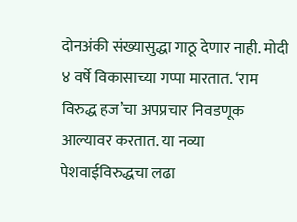दोनअंकी संख्यासुद्धा गाठू देणार नाही. मोदी ४ वर्षे विकासाच्या गप्पा मारतात. ‘राम विरुद्ध हज’चा अपप्रचार निवडणूक आल्यावर करतात. या नव्या पेशवाईविरुद्धचा लढा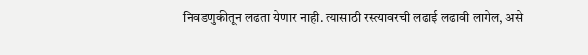निवडणुकीतून लढता येणार नाही. त्यासाठी रस्त्यावरची लढाई लढावी लागेल, असे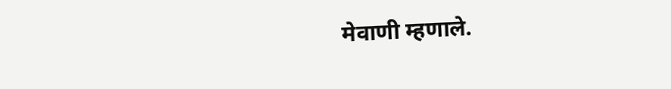मेवाणी म्हणाले.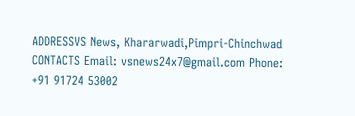ADDRESSVS News, Khararwadi,Pimpri-Chinchwad CONTACTS Email: vsnews24x7@gmail.com Phone: +91 91724 53002